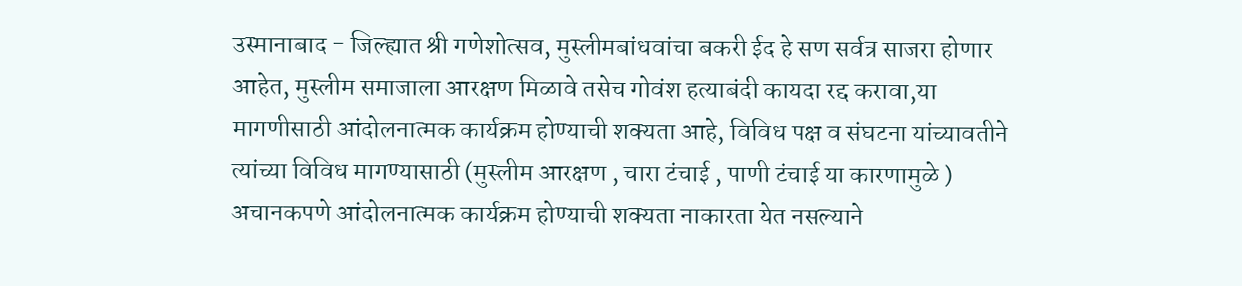उस्मानाबाद - जिल्ह्यात श्री गणेशोत्सव, मुस्लीमबांधवांचा बकरी ईद हे सण सर्वत्र साजरा होणार आहेत, मुस्लीम समाजाला आरक्षण मिळावे तसेच गोवंश हत्याबंदी कायदा रद्द करावा,या मागणीसाठी आंदोलनात्मक कार्यक्रम होण्याची शक्यता आहे, विविध पक्ष व संघटना यांच्यावतीने त्यांच्या विविध मागण्यासाठी (मुस्लीम आरक्षण , चारा टंचाई , पाणी टंचाई या कारणामुळे ) अचानकपणे आंदोलनात्मक कार्यक्रम होण्याची शक्यता नाकारता येत नसल्याने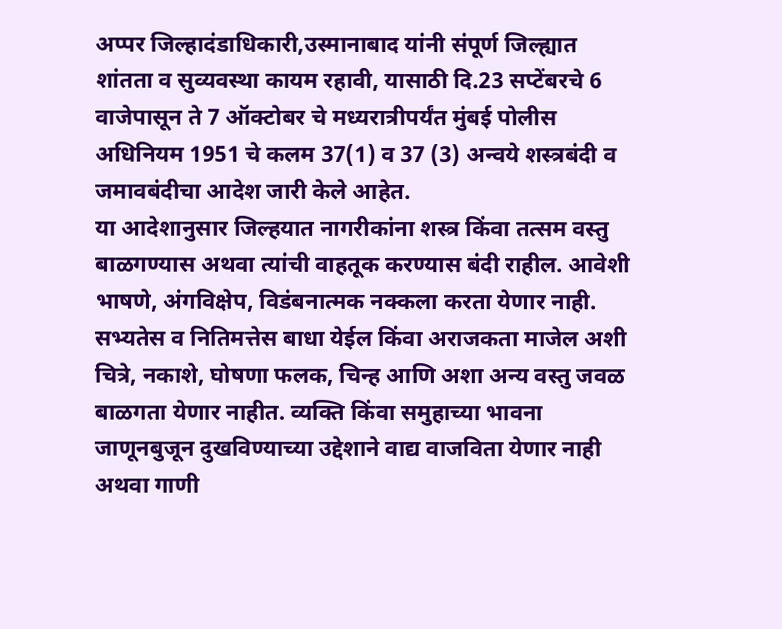अप्पर जिल्हादंडाधिकारी,उस्मानाबाद यांनी संपूर्ण जिल्ह्यात शांतता व सुव्यवस्था कायम रहावी, यासाठी दि.23 सप्टेंबरचे 6 वाजेपासून ते 7 ऑक्टोबर चे मध्यरात्रीपर्यंत मुंबई पोलीस अधिनियम 1951 चे कलम 37(1) व 37 (3) अन्वये शस्त्रबंदी व जमावबंदीचा आदेश जारी केले आहेत.
या आदेशानुसार जिल्हयात नागरीकांना शस्त्र किंवा तत्सम वस्तु बाळगण्यास अथवा त्यांची वाहतूक करण्यास बंदी राहील. आवेशी भाषणे, अंगविक्षेप, विडंबनात्मक नक्कला करता येणार नाही. सभ्यतेस व नितिमत्तेस बाधा येईल किंवा अराजकता माजेल अशी चित्रे, नकाशे, घोषणा फलक, चिन्ह आणि अशा अन्य वस्तु जवळ बाळगता येणार नाहीत. व्यक्ति किंवा समुहाच्या भावना जाणूनबुजून दुखविण्याच्या उद्देशाने वाद्य वाजविता येणार नाही अथवा गाणी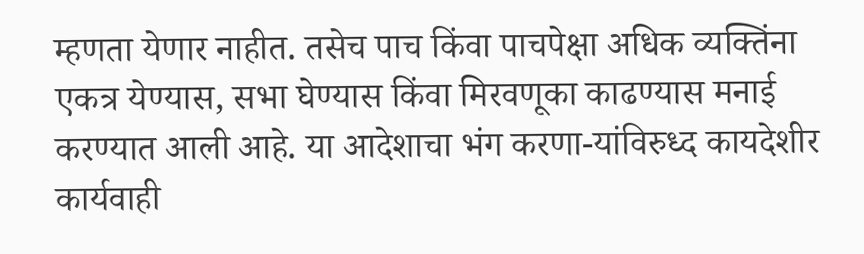म्हणता येणार नाहीत. तसेच पाच किंवा पाचपेक्षा अधिक व्यक्तिंना एकत्र येण्यास, सभा घेण्यास किंवा मिरवणूका काढण्यास मनाई करण्यात आली आहे. या आदेशाचा भंग करणा-यांविरुध्द कायदेशीर कार्यवाही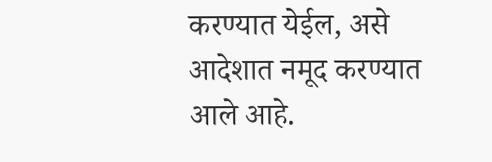करण्यात येईल, असे आदेशात नमूद करण्यात आले आहे.